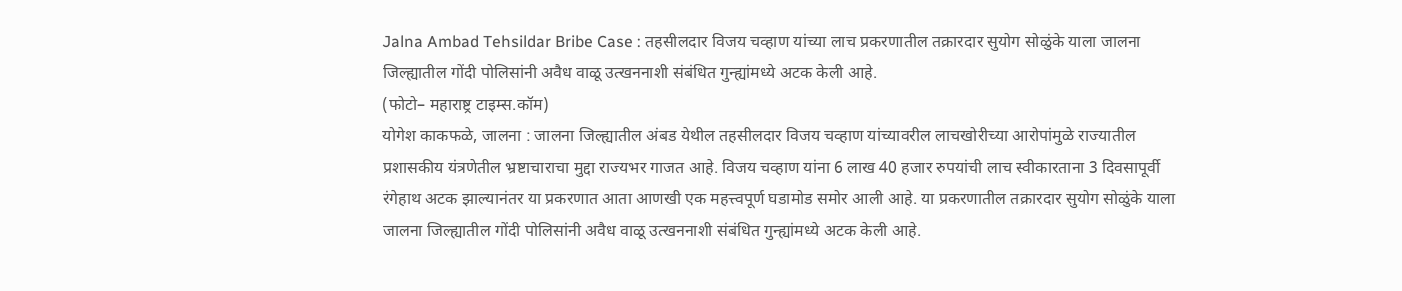Jalna Ambad Tehsildar Bribe Case : तहसीलदार विजय चव्हाण यांच्या लाच प्रकरणातील तक्रारदार सुयोग सोळुंके याला जालना जिल्ह्यातील गोंदी पोलिसांनी अवैध वाळू उत्खननाशी संबंधित गुन्ह्यांमध्ये अटक केली आहे.
(फोटो– महाराष्ट्र टाइम्स.कॉम)
योगेश काकफळे, जालना : जालना जिल्ह्यातील अंबड येथील तहसीलदार विजय चव्हाण यांच्यावरील लाचखोरीच्या आरोपांमुळे राज्यातील प्रशासकीय यंत्रणेतील भ्रष्टाचाराचा मुद्दा राज्यभर गाजत आहे. विजय चव्हाण यांना 6 लाख 40 हजार रुपयांची लाच स्वीकारताना 3 दिवसापूर्वी रंगेहाथ अटक झाल्यानंतर या प्रकरणात आता आणखी एक महत्त्वपूर्ण घडामोड समोर आली आहे. या प्रकरणातील तक्रारदार सुयोग सोळुंके याला जालना जिल्ह्यातील गोंदी पोलिसांनी अवैध वाळू उत्खननाशी संबंधित गुन्ह्यांमध्ये अटक केली आहे.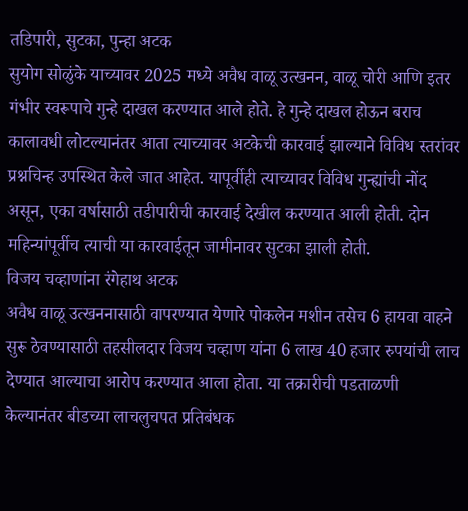तडिपारी, सुटका, पुन्हा अटक
सुयोग सोळुंके याच्यावर 2025 मध्ये अवैध वाळू उत्खनन, वाळू चोरी आणि इतर गंभीर स्वरूपाचे गुन्हे दाखल करण्यात आले होते. हे गुन्हे दाखल होऊन बराच कालावधी लोटल्यानंतर आता त्याच्यावर अटकेची कारवाई झाल्याने विविध स्तरांवर प्रश्नचिन्ह उपस्थित केले जात आहेत. यापूर्वीही त्याच्यावर विविध गुन्ह्यांची नोंद असून, एका वर्षासाठी तडीपारीची कारवाई देखील करण्यात आली होती. दोन महिन्यांपूर्वीच त्याची या कारवाईतून जामीनावर सुटका झाली होती.
विजय चव्हाणांना रंगेहाथ अटक
अवैध वाळू उत्खननासाठी वापरण्यात येणारे पोकलेन मशीन तसेच 6 हायवा वाहने सुरू ठेवण्यासाठी तहसीलदार विजय चव्हाण यांना 6 लाख 40 हजार रुपयांची लाच देण्यात आल्याचा आरोप करण्यात आला होता. या तक्रारीची पडताळणी केल्यानंतर बीडच्या लाचलुचपत प्रतिबंधक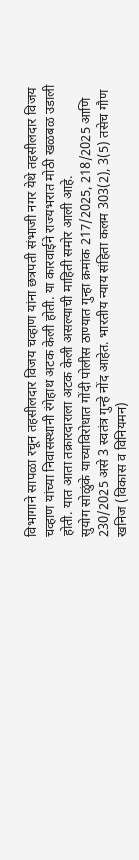विभागाने सापळा रचून तहसीलदार विजय चव्हाण यांना छत्रपती संभाजी नगर येथे तहसीलदार विजय चव्हाण यांच्या निवासस्थानी रंगेहाथ अटक केली होती. या कारवाईने राज्यभरात मोठी खळबळ उडाली होती. यात आता तक्रारदाराला अटक केली असल्याची माहिती समोर आली आहे.
सुयोग सोळुंके याच्याविरोधात गोंदी पोलीस ठाण्यात गुन्हा क्रमांक 217/2025, 218/2025 आणि 230/2025 असे 3 स्वतंत्र गुन्हे नोंद आहेत. भारतीय न्याय संहिता कलम 303(2), 3(5) तसेच गौण खनिज (विकास व विनियमन)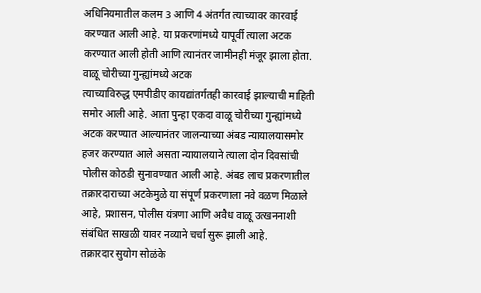अधिनियमातील कलम 3 आणि 4 अंतर्गत त्याच्यावर कारवाई करण्यात आली आहे. या प्रकरणांमध्ये यापूर्वी त्याला अटक करण्यात आली होती आणि त्यानंतर जामीनही मंजूर झाला होता.
वाळू चोरीच्या गुन्ह्यांमध्ये अटक
त्याच्याविरुद्ध एमपीडीए कायद्यांतर्गतही कारवाई झाल्याची माहिती समोर आली आहे. आता पुन्हा एकदा वाळू चोरीच्या गुन्ह्यांमध्ये अटक करण्यात आल्यानंतर जालन्याच्या अंबड न्यायालयासमोर हजर करण्यात आले असता न्यायालयाने त्याला दोन दिवसांची पोलीस कोठडी सुनावण्यात आली आहे. अंबड लाच प्रकरणातील तक्रारदाराच्या अटकेमुळे या संपूर्ण प्रकरणाला नवे वळण मिळाले आहे, प्रशासन, पोलीस यंत्रणा आणि अवैध वाळू उत्खननाशी संबंधित साखळी यावर नव्याने चर्चा सुरू झाली आहे.
तक्रारदार सुयोग सोळंके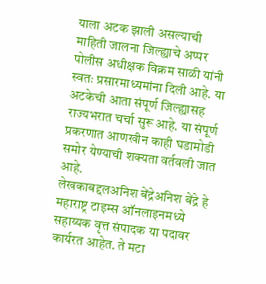याला अटक झाली असल्याची माहिती जालना जिल्ह्याचे अप्पर पोलीस अधीक्षक विक्रम साळी यांनी स्वतः प्रसारमाध्यमांना दिली आहे. या अटकेची आता संपूर्ण जिल्ह्यासह राज्यभरात चर्चा सुरू आहे. या संपूर्ण प्रकरणात आणखीन काही घडामोडी समोर येण्याची शक्यता वर्तवली जात आहे.
लेखकाबद्दलअनिश बेंद्रेअनिश बेंद्रे हे महाराष्ट्र टाइम्स ऑनलाइनमध्ये सहाय्यक वृत्त संपादक या पदावर कार्यरत आहेत. ते मटा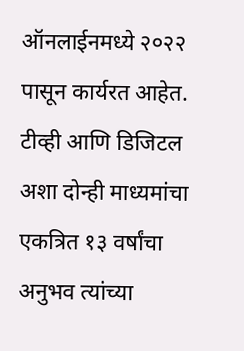ऑनलाईनमध्ये २०२२ पासून कार्यरत आहेत. टीव्ही आणि डिजिटल अशा दोन्ही माध्यमांचा एकत्रित १३ वर्षांचा अनुभव त्यांच्या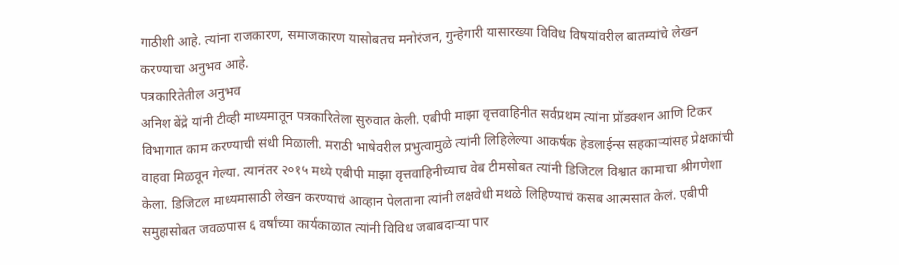गाठीशी आहे. त्यांना राजकारण, समाजकारण यासोबतच मनोरंजन, गुन्हेगारी यासारख्या विविध विषयांवरील बातम्यांचे लेखन करण्याचा अनुभव आहे.
पत्रकारितेतील अनुभव
अनिश बेंद्रे यांनी टीव्ही माध्यमातून पत्रकारितेला सुरुवात केली. एबीपी माझा वृत्तवाहिनीत सर्वप्रथम त्यांना प्रॉडक्शन आणि टिकर विभागात काम करण्याची संधी मिळाली. मराठी भाषेवरील प्रभुत्वामुळे त्यांनी लिहिलेल्या आकर्षक हेडलाईन्स सहकाऱ्यांसह प्रेक्षकांची वाहवा मिळवून गेल्या. त्यानंतर २०१५ मध्ये एबीपी माझा वृत्तवाहिनीच्याच वेब टीमसोबत त्यांनी डिजिटल विश्वात कामाचा श्रीगणेशा केला. डिजिटल माध्यमासाठी लेखन करण्याचं आव्हान पेलताना त्यांनी लक्षवेधी मथळे लिहिण्याचं कसब आत्मसात केलं. एबीपी समुहासोबत जवळपास ६ वर्षांच्या कार्यकाळात त्यांनी विविध जबाबदाऱ्या पार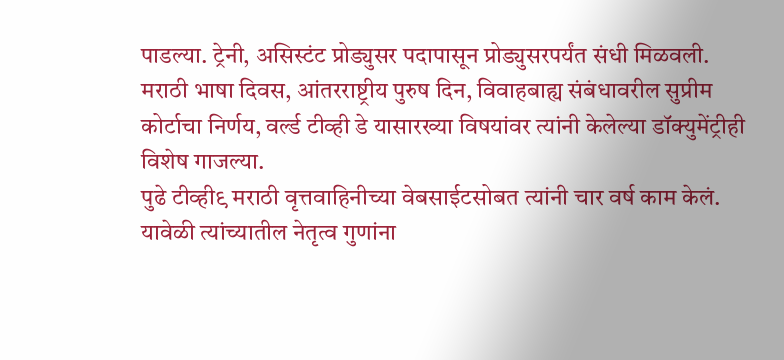पाडल्या. ट्रेनी, असिस्टंट प्रोड्युसर पदापासून प्रोड्युसरपर्यंत संधी मिळवली. मराठी भाषा दिवस, आंतरराष्ट्रीय पुरुष दिन, विवाहबाह्य संबंधावरील सुप्रीम कोर्टाचा निर्णय, वर्ल्ड टीव्ही डे यासारख्या विषयांवर त्यांनी केलेल्या डॉक्युमेंट्रीही विशेष गाजल्या.
पुढे टीव्ही९ मराठी वृत्तवाहिनीच्या वेबसाईटसोबत त्यांनी चार वर्ष काम केलं. यावेळी त्यांच्यातील नेतृत्व गुणांना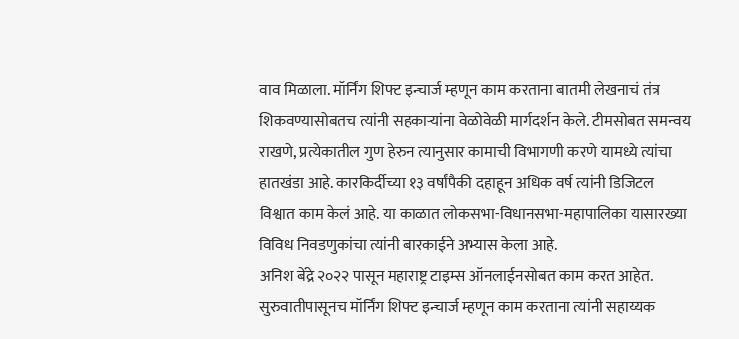वाव मिळाला. मॉर्निंग शिफ्ट इन्चार्ज म्हणून काम करताना बातमी लेखनाचं तंत्र शिकवण्यासोबतच त्यांनी सहकाऱ्यांना वेळोवेळी मार्गदर्शन केले. टीमसोबत समन्वय राखणे, प्रत्येकातील गुण हेरुन त्यानुसार कामाची विभागणी करणे यामध्ये त्यांचा हातखंडा आहे. कारकिर्दीच्या १३ वर्षांपैकी दहाहून अधिक वर्ष त्यांनी डिजिटल विश्वात काम केलं आहे. या काळात लोकसभा-विधानसभा-महापालिका यासारख्या विविध निवडणुकांचा त्यांनी बारकाईने अभ्यास केला आहे.
अनिश बेंद्रे २०२२ पासून महाराष्ट्र टाइम्स ऑनलाईनसोबत काम करत आहेत. सुरुवातीपासूनच मॉर्निंग शिफ्ट इन्चार्ज म्हणून काम करताना त्यांनी सहाय्यक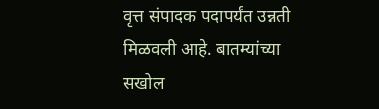वृत्त संपादक पदापर्यंत उन्नती मिळवली आहे. बातम्यांच्या सखोल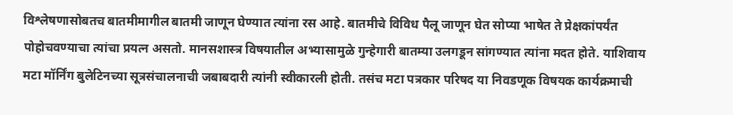विश्लेषणासोबतच बातमीमागील बातमी जाणून घेण्यात त्यांना रस आहे. बातमीचे विविध पैलू जाणून घेत सोप्या भाषेत ते प्रेक्षकांपर्यंत पोहोचवण्याचा त्यांचा प्रयत्न असतो. मानसशास्त्र विषयातील अभ्यासामुळे गुन्हेगारी बातम्या उलगडून सांगण्यात त्यांना मदत होते. याशिवाय मटा मॉर्निंग बुलेटिनच्या सूत्रसंचालनाची जबाबदारी त्यांनी स्वीकारली होती. तसंच मटा पत्रकार परिषद या निवडणूक विषयक कार्यक्रमाची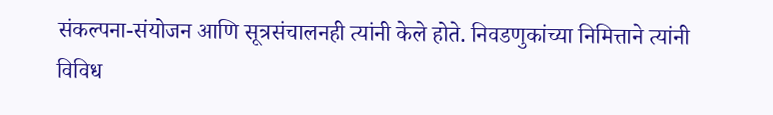संकल्पना-संयोजन आणि सूत्रसंचालनही त्यांनी केले होते. निवडणुकांच्या निमित्ताने त्यांनी विविध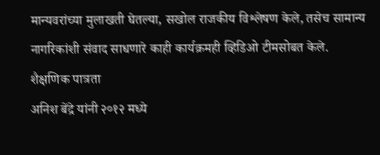मान्यवरांच्या मुलाखती घेतल्या, सखोल राजकीय विश्लेषण केले, तसेच सामान्य नागरिकांशी संवाद साधणारे काही कार्यक्रमही व्हिडिओ टीमसोबत केले.
शैक्षणिक पात्रता
अनिश बेंद्रे यांनी २०१२ मध्ये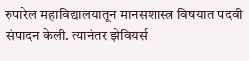रुपारेल महाविद्यालयातून मानसशास्त्र विषयात पदवी संपादन केली. त्यानंतर झेवियर्स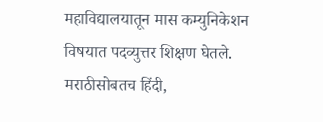महाविद्यालयातून मास कम्युनिकेशन विषयात पदव्युत्तर शिक्षण घेतले. मराठीसोबतच हिंदी,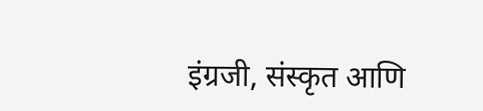इंग्रजी, संस्कृत आणि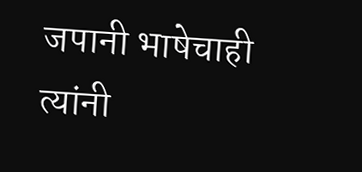जपानी भाषेचाही त्यांनी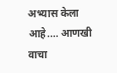अभ्यास केला आहे.… आणखी वाचा